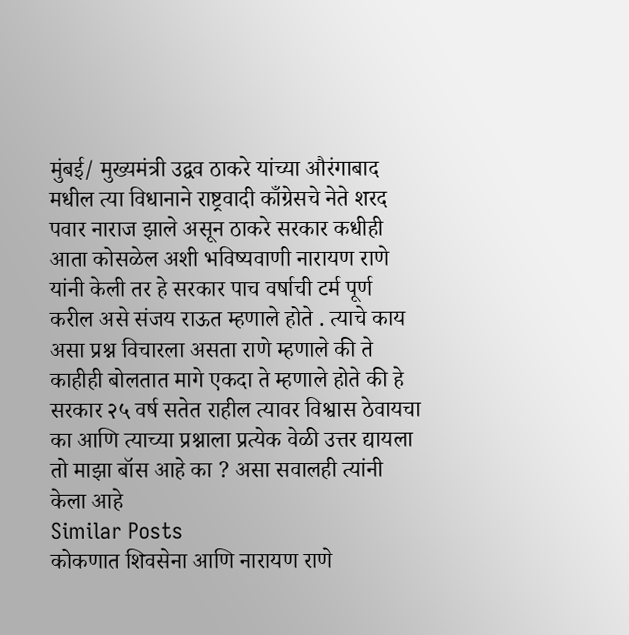मुंबई/ मुख्यमंत्री उद्वव ठाकरे यांच्या औरंगाबाद मधील त्या विधानाने राष्ट्रवादी काँग्रेसचे नेते शरद पवार नाराज झाले असून ठाकरे सरकार कधीही आता कोसळेल अशी भविष्यवाणी नारायण राणे यांनी केली तर हे सरकार पाच वर्षाची टर्म पूर्ण करील असे संजय राऊत म्हणाले होते . त्याचे काय असा प्रश्न विचारला असता राणे म्हणाले की ते काहीही बोलतात मागे एकदा ते म्हणाले होते की हे सरकार २५ वर्ष सतेत राहील त्यावर विश्वास ठेवायचा का आणि त्याच्या प्रश्नाला प्रत्येक वेळी उत्तर द्यायला तो माझा बॉस आहे का ? असा सवालही त्यांनी केला आहे
Similar Posts
कोकणात शिवसेना आणि नारायण राणे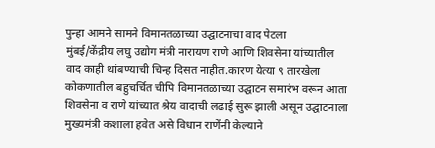पुन्हा आमने सामने विमानतळाच्या उद्घाटनाचा वाद पेटला
मुंबई/केंद्रीय लघु उद्योग मंत्री नारायण राणे आणि शिवसेना यांच्यातील वाद काही थांबण्याची चिन्ह दिसत नाहीत.कारण येत्या ९ तारखेला कोकणातील बहुचर्चित चीपि विमानतळाच्या उद्घाटन समारंभ वरून आता शिवसेना व राणे यांच्यात श्रेय वादाची लढाई सुरू झाली असून उद्घाटनाला मुख्यमंत्री कशाला हवेत असे विधान राणेंनी केल्याने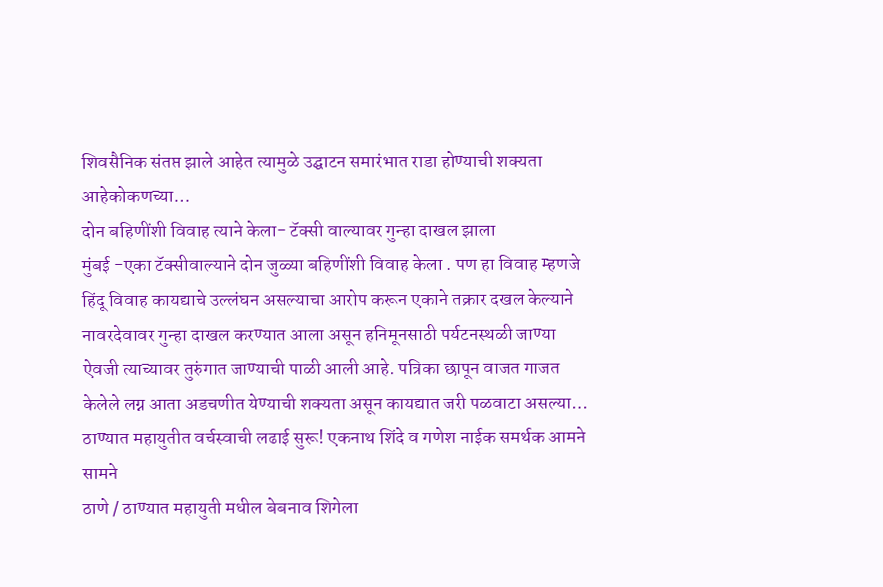शिवसैनिक संतप्त झाले आहेत त्यामुळे उद्घाटन समारंभात राडा होण्याची शक्यता आहेकोकणच्या…
दोन बहिणींशी विवाह त्याने केला- टॅक्सी वाल्यावर गुन्हा दाखल झाला
मुंबई -एका टॅक्सीवाल्याने दोन जुळ्या बहिणींशी विवाह केला . पण हा विवाह म्हणजे हिंदू विवाह कायद्याचे उल्लंघन असल्याचा आरोप करून एकाने तक्रार दखल केल्याने नावरदेवावर गुन्हा दाखल करण्यात आला असून हनिमूनसाठी पर्यटनस्थळी जाण्या ऐवजी त्याच्यावर तुरुंगात जाण्याची पाळी आली आहे. पत्रिका छापून वाजत गाजत केलेले लग्न आता अडचणीत येण्याची शक्यता असून कायद्यात जरी पळवाटा असल्या…
ठाण्यात महायुतीत वर्चस्वाची लढाई सुरू! एकनाथ शिंदे व गणेश नाईक समर्थक आमने सामने
ठाणे / ठाण्यात महायुती मधील बेबनाव शिगेला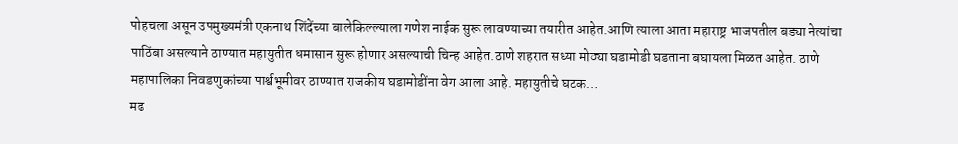पोहचला असून उपमुख्यमंत्री एकनाथ शिंदेंच्या बालेकिल्ल्याला गणेश नाईक सुरू लावण्याच्या तयारीत आहेत.आणि त्याला आता महाराष्ट्र भाजपतील बड्या नेत्यांचा पाठिंबा असल्याने ठाण्यात महायुतीत धमासान सुरू होणार असल्याची चिन्ह आहेत.ठाणे शहरात सध्या मोठ्या घडामोडी घडताना बघायला मिळत आहेत. ठाणे महापालिका निवडणुकांच्या पार्श्वभूमीवर ठाण्यात राजकीय घडामोडींना वेग आला आहे. महायुतीचे घटक…
मढ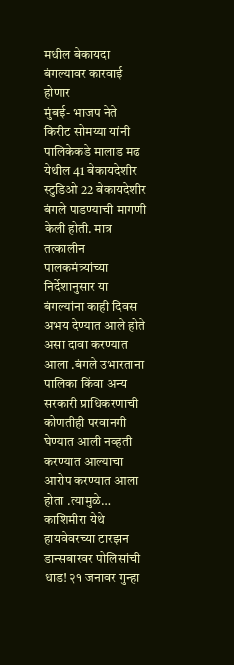मधील बेकायदा बंगल्यावर कारवाई होणार
मुंबई- भाजप नेते किरीट सोमय्या यांनी पालिकेकडे मालाड मढ येथील 41 बेकायदेशीर स्टुडिओ 22 बेकायदेशीर बंगले पाडण्याची मागणी केली होती. मात्र तत्कालीन पालकमंत्र्यांच्या निर्देशानुसार या बंगल्यांना काही दिवस अभय देण्यात आले होते असा दावा करण्यात आला .बंगले उभारताना पालिका किंवा अन्य सरकारी प्राधिकरणाची कोणतीही परवानगी घेण्यात आली नव्हती करण्यात आल्याचा आरोप करण्यात आला होता .त्यामुळे…
काशिमीरा येथे हायवेवरच्या टारझन डान्सबारवर पोलिसांची धाड! २१ जनावर गुन्हा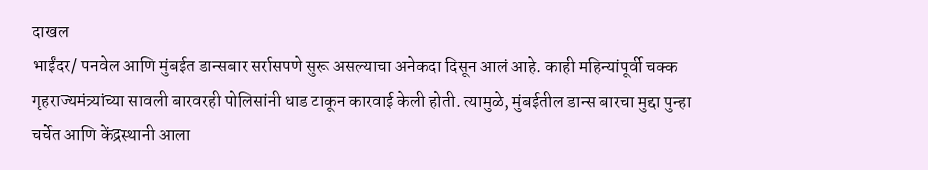दाखल
भाईंदर/ पनवेल आणि मुंबईत डान्सबार सर्रासपणे सुरू असल्याचा अनेकदा दिसून आलं आहे. काही महिन्यांपूर्वी चक्क गृहराज्यमंत्र्यांच्या सावली बारवरही पोलिसांनी धाड टाकून कारवाई केली होती. त्यामुळे, मुंबईतील डान्स बारचा मुद्दा पुन्हा चर्चेत आणि केंद्रस्थानी आला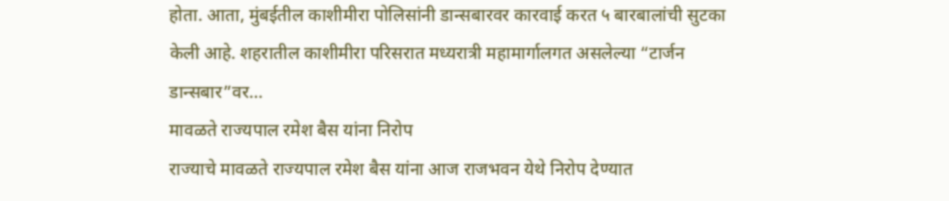होता. आता, मुंबईतील काशीमीरा पोलिसांनी डान्सबारवर कारवाई करत ५ बारबालांची सुटका केली आहे. शहरातील काशीमीरा परिसरात मध्यरात्री महामार्गालगत असलेल्या “टार्जन डान्सबार”वर…
मावळते राज्यपाल रमेश बैस यांना निरोप
राज्याचे मावळते राज्यपाल रमेश बैस यांना आज राजभवन येथे निरोप देण्यात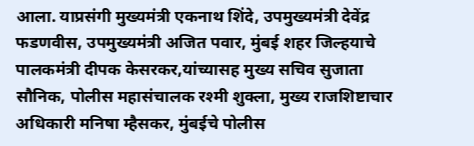आला. याप्रसंगी मुख्यमंत्री एकनाथ शिंदे, उपमुख्यमंत्री देवेंद्र फडणवीस, उपमुख्यमंत्री अजित पवार, मुंबई शहर जिल्हयाचे पालकमंत्री दीपक केसरकर,यांच्यासह मुख्य सचिव सुजाता सौनिक, पोलीस महासंचालक रश्मी शुक्ला, मुख्य राजशिष्टाचार अधिकारी मनिषा म्हैसकर, मुंबईचे पोलीस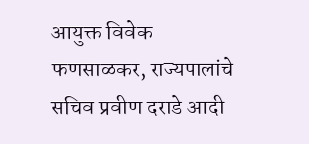आयुक्त विवेक फणसाळकर, राज्यपालांचे सचिव प्रवीण दराडे आदी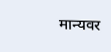मान्यवर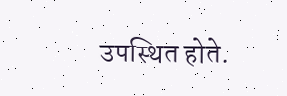उपस्थित होते.